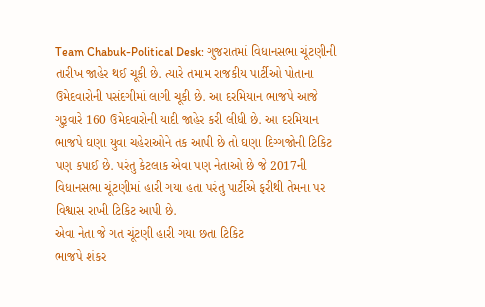Team Chabuk-Political Desk: ગુજરાતમાં વિધાનસભા ચૂંટણીની તારીખ જાહેર થઈ ચૂકી છે. ત્યારે તમામ રાજકીય પાર્ટીઓ પોતાના ઉમેદવારોની પસંદગીમાં લાગી ચૂકી છે. આ દરમિયાન ભાજપે આજે ગુરૂવારે 160 ઉમેદવારોની યાદી જાહેર કરી લીધી છે. આ દરમિયાન ભાજપે ઘણા યુવા ચહેરાઓને તક આપી છે તો ઘણા દિગ્ગજોની ટિકિટ પણ કપાઈ છે. પરંતુ કેટલાક એવા પણ નેતાઓ છે જે 2017ની વિધાનસભા ચૂંટણીમાં હારી ગયા હતા પરંતુ પાર્ટીએ ફરીથી તેમના પર વિશ્વાસ રાખી ટિકિટ આપી છે.
એવા નેતા જે ગત ચૂંટણી હારી ગયા છતા ટિકિટ
ભાજપે શંકર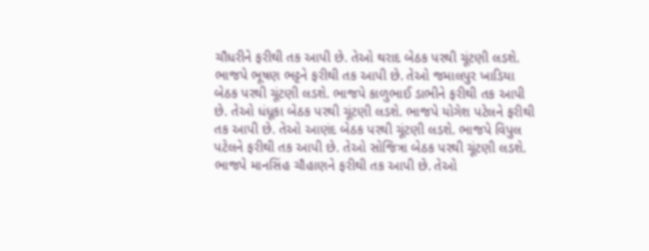ચૌધરીને ફરીથી તક આપી છે. તેઓ થરાદ બેઠક પરથી ચૂંટણી લડશે. ભાજપે ભૂષણ ભટ્ટને ફરીથી તક આપી છે. તેઓ જમાલપુર ખાડિયા બેઠક પરથી ચૂંટણી લડશે. ભાજપે કાળુભાઈ ડાભીને ફરીથી તક આપી છે. તેઓ ધંધૂકા બેઠક પરથી ચૂંટણી લડશે. ભાજપે યોગેશ પટેલને ફરીથી તક આપી છે. તેઓ આણંદ બેઠક પરથી ચૂંટણી લડશે. ભાજપે વિપુલ પટેલને ફરીથી તક આપી છે. તેઓ સોજિત્રા બેઠક પરથી ચૂંટણી લડશે. ભાજપે માનસિંહ ચૌહાણને ફરીથી તક આપી છે. તેઓ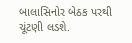બાલાસિનોર બેઠક પરથી ચૂંટણી લડશે.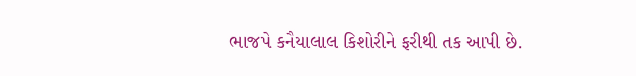ભાજપે કનૈયાલાલ કિશોરીને ફરીથી તક આપી છે.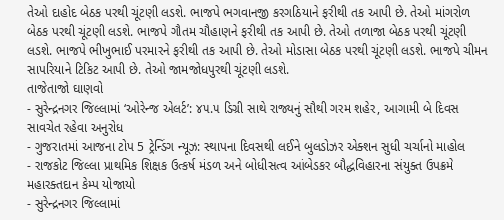તેઓ દાહોદ બેઠક પરથી ચૂંટણી લડશે. ભાજપે ભગવાનજી કરગઠિયાને ફરીથી તક આપી છે. તેઓ માંગરોળ બેઠક પરથી ચૂંટણી લડશે. ભાજપે ગૌતમ ચૌહાણને ફરીથી તક આપી છે. તેઓ તળાજા બેઠક પરથી ચૂંટણી લડશે. ભાજપે ભીખુભાઈ પરમારને ફરીથી તક આપી છે. તેઓ મોડાસા બેઠક પરથી ચૂંટણી લડશે. ભાજપે ચીમન સાપરિયાને ટિકિટ આપી છે. તેઓ જામજોધપુરથી ચૂંટણી લડશે.
તાજેતાજો ઘાણવો
- સુરેન્દ્રનગર જિલ્લામાં ‘ઓરેન્જ એલર્ટ’: ૪૫.૫ ડિગ્રી સાથે રાજ્યનું સૌથી ગરમ શહેર, આગામી બે દિવસ સાવચેત રહેવા અનુરોધ
- ગુજરાતમાં આજના ટોપ 5 ટ્રેન્ડિંગ ન્યૂઝ: સ્થાપના દિવસથી લઈને બુલડોઝર એક્શન સુધી ચર્ચાનો માહોલ
- રાજકોટ જિલ્લા પ્રાથમિક શિક્ષક ઉત્કર્ષ મંડળ અને બોધીસત્વ આંબેડકર બૌદ્ધવિહારના સંયુક્ત ઉપક્રમે મહારક્તદાન કેમ્પ યોજાયો
- સુરેન્દ્રનગર જિલ્લામાં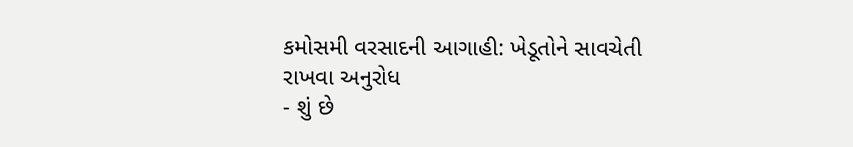કમોસમી વરસાદની આગાહી: ખેડૂતોને સાવચેતી રાખવા અનુરોધ
- શું છે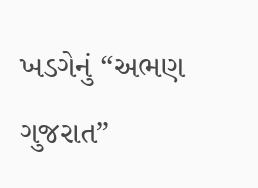ખડગેનું “અભણ ગુજરાત”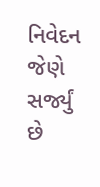નિવેદન જેણે સર્જ્યું છે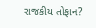રાજકીય તોફાન?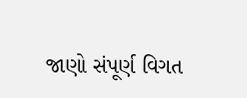જાણો સંપૂર્ણ વિગત